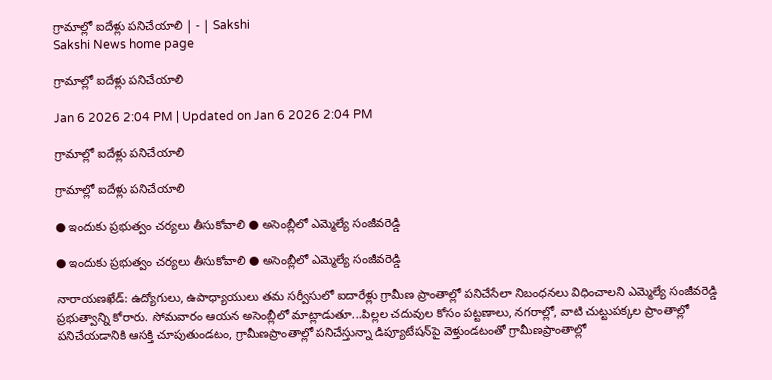గ్రామాల్లో ఐదేళ్లు పనిచేయాలి | - | Sakshi
Sakshi News home page

గ్రామాల్లో ఐదేళ్లు పనిచేయాలి

Jan 6 2026 2:04 PM | Updated on Jan 6 2026 2:04 PM

గ్రామాల్లో ఐదేళ్లు పనిచేయాలి

గ్రామాల్లో ఐదేళ్లు పనిచేయాలి

● ఇందుకు ప్రభుత్వం చర్యలు తీసుకోవాలి ● అసెంబ్లీలో ఎమ్మెల్యే సంజీవరెడ్డి

● ఇందుకు ప్రభుత్వం చర్యలు తీసుకోవాలి ● అసెంబ్లీలో ఎమ్మెల్యే సంజీవరెడ్డి

నారాయణఖేడ్‌: ఉద్యోగులు, ఉపాధ్యాయులు తమ సర్వీసులో ఐదారేళ్లు గ్రామీణ ప్రాంతాల్లో పనిచేసేలా నిబంధనలు విధించాలని ఎమ్మెల్యే సంజీవరెడ్డి ప్రభుత్వాన్ని కోరారు. సోమవారం ఆయన అసెంబ్లీలో మాట్లాడుతూ...పిల్లల చదువుల కోసం పట్టణాలు, నగరాల్లో, వాటి చుట్టుపక్కల ప్రాంతాల్లో పనిచేయడానికి ఆసక్తి చూపుతుండటం, గ్రామీణప్రాంతాల్లో పనిచేస్తున్నా డిప్యూటేషన్‌పై వెళ్తుండటంతో గ్రామీణప్రాంతాల్లో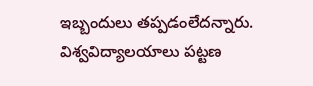ఇబ్బందులు తప్పడంలేదన్నారు. విశ్వవిద్యాలయాలు పట్టణ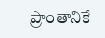ప్రాంతానికే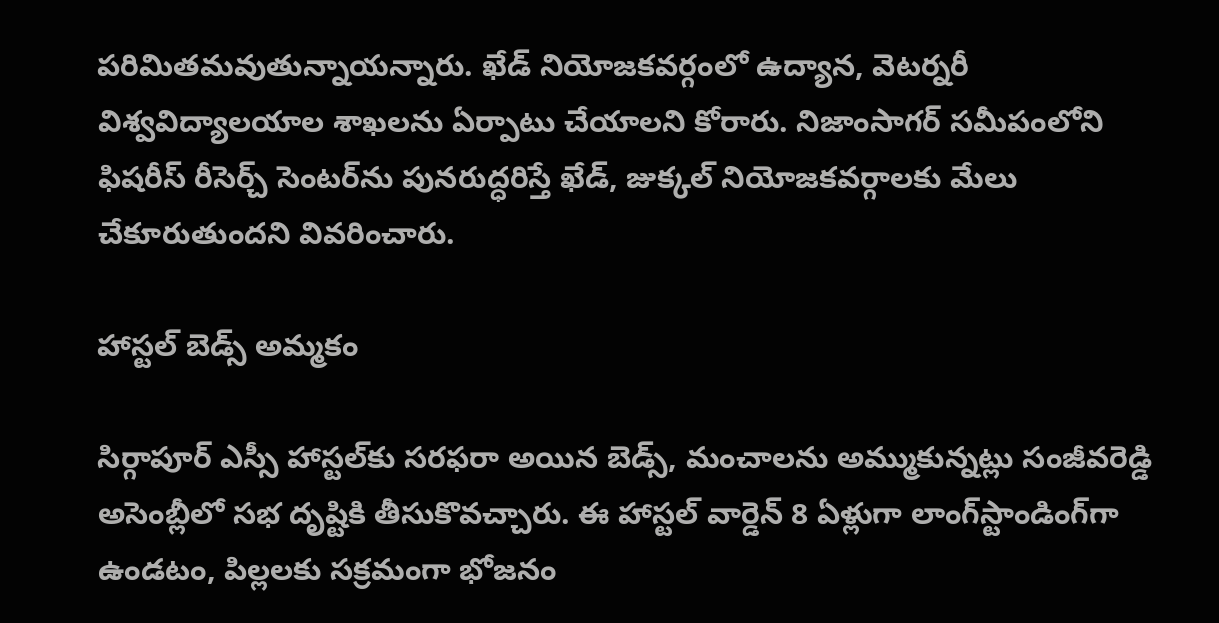పరిమితమవుతున్నాయన్నారు. ఖేడ్‌ నియోజకవర్గంలో ఉద్యాన, వెటర్నరీ విశ్వవిద్యాలయాల శాఖలను ఏర్పాటు చేయాలని కోరారు. నిజాంసాగర్‌ సమీపంలోని ఫిషరీస్‌ రీసెర్చ్‌ సెంటర్‌ను పునరుద్ధరిస్తే ఖేడ్‌, జుక్కల్‌ నియోజకవర్గాలకు మేలు చేకూరుతుందని వివరించారు.

హాస్టల్‌ బెడ్స్‌ అమ్మకం

సిర్గాపూర్‌ ఎస్సీ హాస్టల్‌కు సరఫరా అయిన బెడ్స్‌, మంచాలను అమ్ముకున్నట్లు సంజీవరెడ్డి అసెంబ్లీలో సభ దృష్టికి తీసుకొవచ్చారు. ఈ హాస్టల్‌ వార్డెన్‌ 8 ఏళ్లుగా లాంగ్‌స్టాండింగ్‌గా ఉండటం, పిల్లలకు సక్రమంగా భోజనం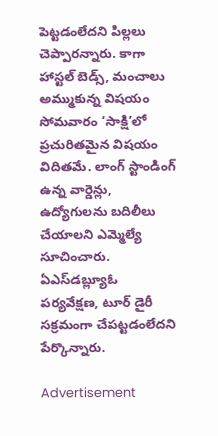పెట్టడంలేదని పిల్లలు చెప్పారన్నారు. కాగా హాస్టల్‌ బెడ్స్‌, మంచాలు అమ్ముకున్న విషయం సోమవారం ‘సాక్షి’లో ప్రచురితమైన విషయం విదితమే. లాంగ్‌ స్టాండింగ్‌ ఉన్న వార్డెన్లు, ఉద్యోగులను బదిలీలు చేయాలని ఎమ్మెల్యే సూచించారు. ఏఎస్‌డబ్ల్యూఓ పర్యవేక్షణ, టూర్‌ డైరీ సక్రమంగా చేపట్టడంలేదని పేర్కొన్నారు.

Advertisement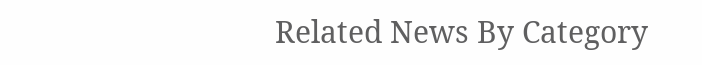Related News By Category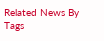Related News By Tags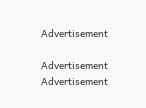Advertisement

Advertisement
Advertisement